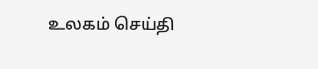உலகம் செய்தி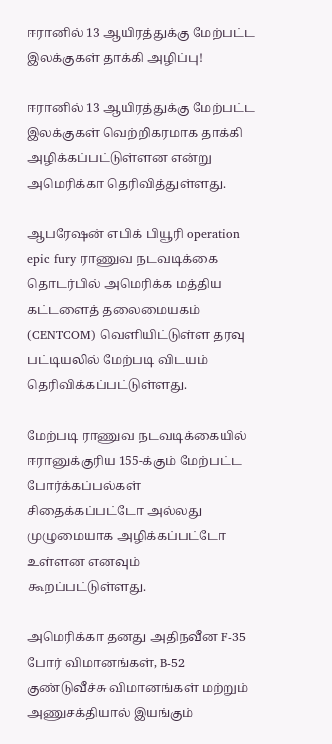ஈரானில் 13 ஆயிரத்துக்கு மேற்பட்ட இலக்குகள் தாக்கி அழிப்பு!

ஈரானில் 13 ஆயிரத்துக்கு மேற்பட்ட இலக்குகள் வெற்றிகரமாக தாக்கி அழிக்கப்பட்டுள்ளன என்று அமெரிக்கா தெரிவித்துள்ளது.

ஆபரேஷன் எபிக் பியூரி operation epic fury ராணுவ நடவடிக்கை தொடர்பில் அமெரிக்க மத்திய கட்டளைத் தலைமையகம் (CENTCOM) வெளியிட்டுள்ள தரவு பட்டியலில் மேற்படி விடயம் தெரிவிக்கப்பட்டுள்ளது.

மேற்படி ராணுவ நடவடிக்கையில் ஈரானுக்குரிய 155-க்கும் மேற்பட்ட போர்க்கப்பல்கள் சிதைக்கப்பட்டோ அல்லது முழுமையாக அழிக்கப்பட்டோ உள்ளன எனவும் கூறப்பட்டுள்ளது.

அமெரிக்கா தனது அதிநவீன F-35 போர் விமானங்கள், B-52 குண்டுவீச்சு விமானங்கள் மற்றும் அணுசக்தியால் இயங்கும்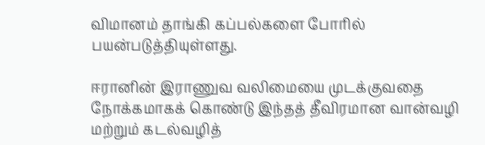விமானம் தாங்கி கப்பல்களை போரில் பயன்படுத்தியுள்ளது.

ஈரானின் இராணுவ வலிமையை முடக்குவதை நோக்கமாகக் கொண்டு இந்தத் தீவிரமான வான்வழி மற்றும் கடல்வழித்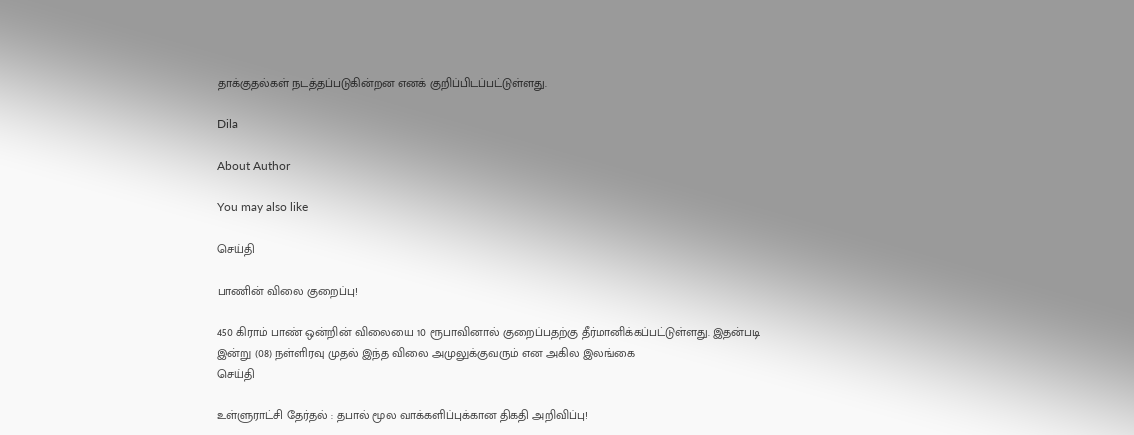தாக்குதல்கள் நடத்தப்படுகின்றன எனக் குறிப்பிடப்பட்டுள்ளது.

Dila

About Author

You may also like

செய்தி

பாணின் விலை குறைப்பு!

450 கிராம் பாண் ஒன்றின் விலையை 10 ரூபாவினால் குறைப்பதற்கு தீர்மானிக்கப்பட்டுள்ளது. இதன்படி   இன்று (08) நள்ளிரவு முதல் இந்த விலை அமுலுக்குவரும் என அகில இலங்கை
செய்தி

உள்ளுராட்சி தேர்தல் : தபால் மூல வாக்களிப்புக்கான திகதி அறிவிப்பு!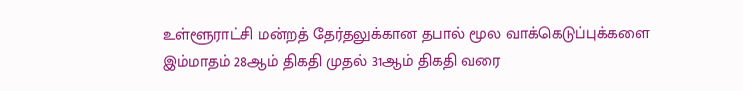உள்ளூராட்சி மன்றத் தேர்தலுக்கான தபால் மூல வாக்கெடுப்புக்களை இம்மாதம் 28ஆம் திகதி முதல் 31ஆம் திகதி வரை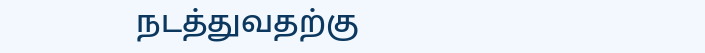நடத்துவதற்கு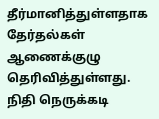தீர்மானித்துள்ளதாக தேர்தல்கள் ஆணைக்குழு தெரிவித்துள்ளது. நிதி நெருக்கடி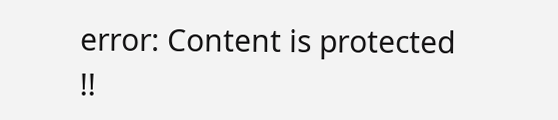error: Content is protected !!